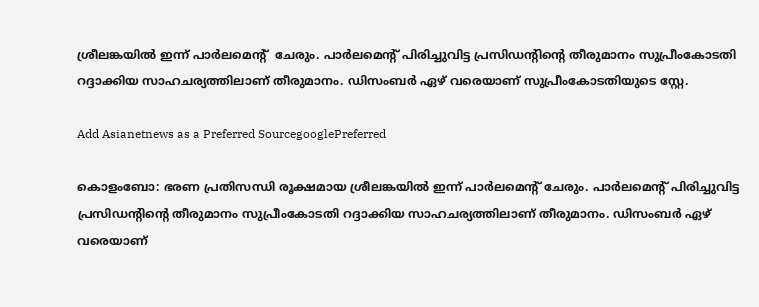ശ്രീലങ്കയിൽ ഇന്ന് പാർലമെന്‍റ്  ചേരും. പാർലമെന്‍റ് പിരിച്ചുവിട്ട പ്രസിഡന്‍റിന്‍റെ തീരുമാനം സുപ്രീംകോടതി റദ്ദാക്കിയ സാഹചര്യത്തിലാണ് തീരുമാനം. ഡിസംബർ ഏഴ് വരെയാണ് സുപ്രീംകോടതിയുടെ സ്റ്റേ.

Add Asianetnews as a Preferred SourcegooglePreferred

കൊളംബോ: ഭരണ പ്രതിസന്ധി രൂക്ഷമായ ശ്രീലങ്കയിൽ ഇന്ന് പാർലമെന്‍റ് ചേരും. പാർലമെന്‍റ് പിരിച്ചുവിട്ട പ്രസിഡന്‍റിന്‍റെ തീരുമാനം സുപ്രീംകോടതി റദ്ദാക്കിയ സാഹചര്യത്തിലാണ് തീരുമാനം. ഡിസംബർ ഏഴ് വരെയാണ്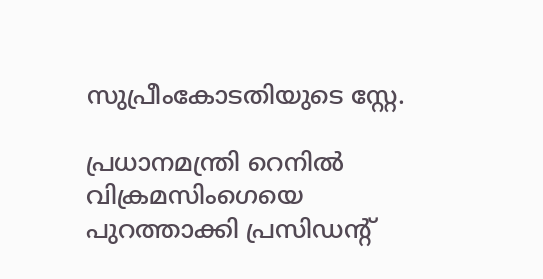സുപ്രീംകോടതിയുടെ സ്റ്റേ.

പ്രധാനമന്ത്രി റെനിൽ വിക്രമസിംഗെയെ പുറത്താക്കി പ്രസിഡന്‍റ്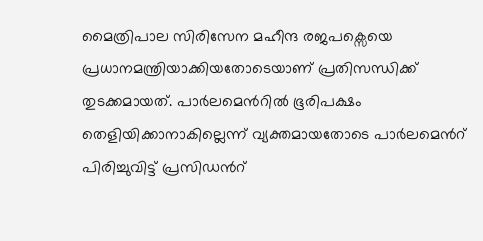മൈത്രിപാല സിരിസേന മഹീന്ദ രജപക്സെയെ പ്രധാനമന്ത്രിയാക്കിയതോടെയാണ് പ്രതിസന്ധിക്ക് തുടക്കമായത്. പാർലമെന്‍റില്‍ ഭൂരിപക്ഷം തെളിയിക്കാനാകില്ലെന്ന് വ്യക്തമായതോടെ പാർലമെന്‍റ് പിരിച്ചുവിട്ട് പ്രസിഡന്‍റ്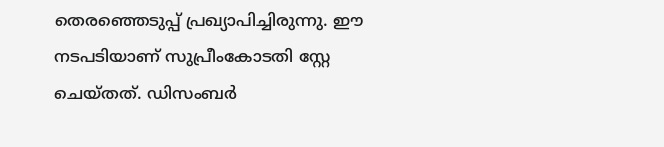തെരഞ്ഞെടുപ്പ് പ്രഖ്യാപിച്ചിരുന്നു. ഈ നടപടിയാണ് സുപ്രീംകോടതി സ്റ്റേ ചെയ്തത്. ഡിസംബർ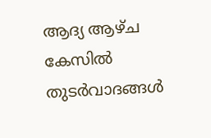ആദ്യ ആഴ്ച കേസിൽ തുടർവാദങ്ങൾ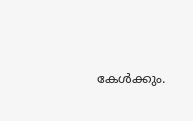കേൾക്കും.